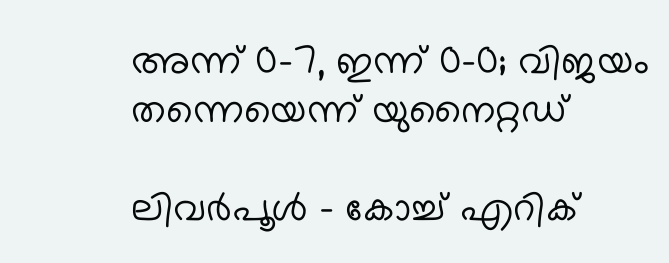അന്ന് 0-7, ഇന്ന് 0-0; വിജയം  തന്നെയെന്ന് യുനൈറ്റഡ്

ലിവര്‍പൂള്‍ - കോച്ച് എറിക്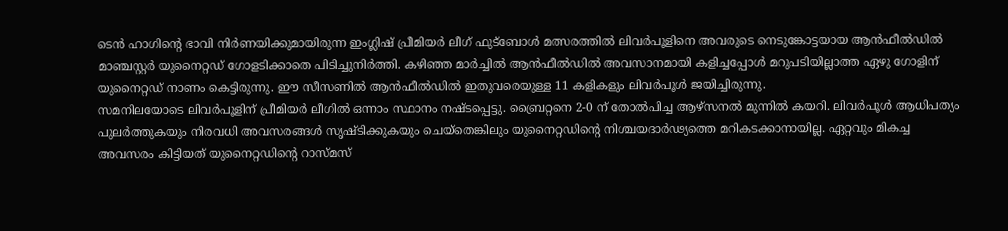ടെന്‍ ഹാഗിന്റെ ഭാവി നിര്‍ണയിക്കുമായിരുന്ന ഇംഗ്ലിഷ് പ്രീമിയര്‍ ലീഗ് ഫുട്‌ബോള്‍ മത്സരത്തില്‍ ലിവര്‍പൂളിനെ അവരുടെ നെടുങ്കോട്ടയായ ആന്‍ഫീല്‍ഡില്‍ മാഞ്ചസ്റ്റര്‍ യുനൈറ്റഡ് ഗോളടിക്കാതെ പിടിച്ചുനിര്‍ത്തി. കഴിഞ്ഞ മാര്‍ച്ചില്‍ ആന്‍ഫീല്‍ഡില്‍ അവസാനമായി കളിച്ചപ്പോള്‍ മറുപടിയില്ലാത്ത ഏഴു ഗോളിന് യുനൈറ്റഡ് നാണം കെട്ടിരുന്നു. ഈ സീസണില്‍ ആന്‍ഫീല്‍ഡില്‍ ഇതുവരെയുള്ള 11 കളികളും ലിവര്‍പൂള്‍ ജയിച്ചിരുന്നു.
സമനിലയോടെ ലിവര്‍പൂളിന് പ്രീമിയര്‍ ലീഗില്‍ ഒന്നാം സ്ഥാനം നഷ്ടപ്പെട്ടു. ബ്രൈറ്റനെ 2-0 ന് തോല്‍പിച്ച ആഴ്‌സനല്‍ മുന്നില്‍ കയറി. ലിവര്‍പൂള്‍ ആധിപത്യം പുലര്‍ത്തുകയും നിരവധി അവസരങ്ങള്‍ സൃഷ്ടിക്കുകയും ചെയ്‌തെങ്കിലും യുനൈറ്റഡിന്റെ നിശ്ചയദാര്‍ഢ്യത്തെ മറികടക്കാനായില്ല. ഏറ്റവും മികച്ച അവസരം കിട്ടിയത് യുനൈറ്റഡിന്റെ റാസ്മസ്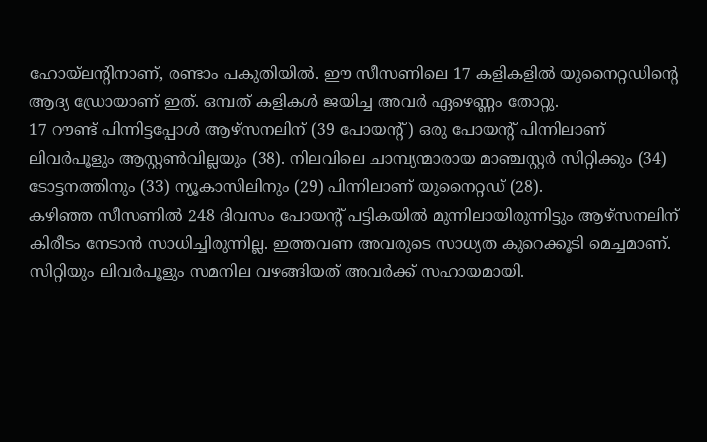ഹോയ്‌ലന്റിനാണ്, രണ്ടാം പകുതിയില്‍. ഈ സീസണിലെ 17 കളികളില്‍ യുനൈറ്റഡിന്റെ ആദ്യ ഡ്രോയാണ് ഇത്. ഒമ്പത് കളികള്‍ ജയിച്ച അവര്‍ ഏഴെണ്ണം തോറ്റു.
17 റൗണ്ട് പിന്നിട്ടപ്പോള്‍ ആഴ്‌സനലിന് (39 പോയന്റ്) ഒരു പോയന്റ് പിന്നിലാണ് ലിവര്‍പൂളും ആസ്റ്റണ്‍വില്ലയും (38). നിലവിലെ ചാമ്പ്യന്മാരായ മാഞ്ചസ്റ്റര്‍ സിറ്റിക്കും (34) ടോട്ടനത്തിനും (33) ന്യൂകാസിലിനും (29) പിന്നിലാണ് യുനൈറ്റഡ് (28).
കഴിഞ്ഞ സീസണില്‍ 248 ദിവസം പോയന്റ് പട്ടികയില്‍ മുന്നിലായിരുന്നിട്ടും ആഴ്‌സനലിന് കിരീടം നേടാന്‍ സാധിച്ചിരുന്നില്ല. ഇത്തവണ അവരുടെ സാധ്യത കുറെക്കൂടി മെച്ചമാണ്. സിറ്റിയും ലിവര്‍പൂളും സമനില വഴങ്ങിയത് അവര്‍ക്ക് സഹായമായി.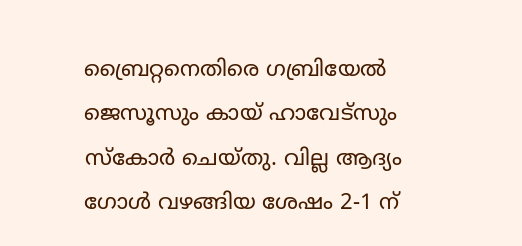ബ്രൈറ്റനെതിരെ ഗബ്രിയേല്‍ ജെസൂസും കായ് ഹാവേട്‌സും സ്‌കോര്‍ ചെയ്തു. വില്ല ആദ്യം ഗോള്‍ വഴങ്ങിയ ശേഷം 2-1 ന്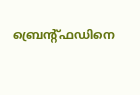ബ്രെന്റ്ഫഡിനെ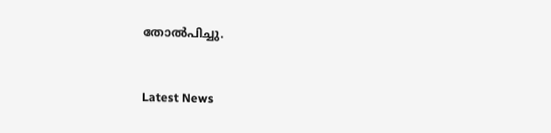തോല്‍പിച്ചു.


Latest News